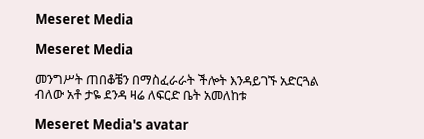Meseret Media

Meseret Media

መንግሥት ጠበቆቼን በማስፈራራት ችሎት እንዳይገኙ አድርጓል ብለው አቶ ታዬ ደንዳ ዛሬ ለፍርድ ቤት አመለከቱ

Meseret Media's avatar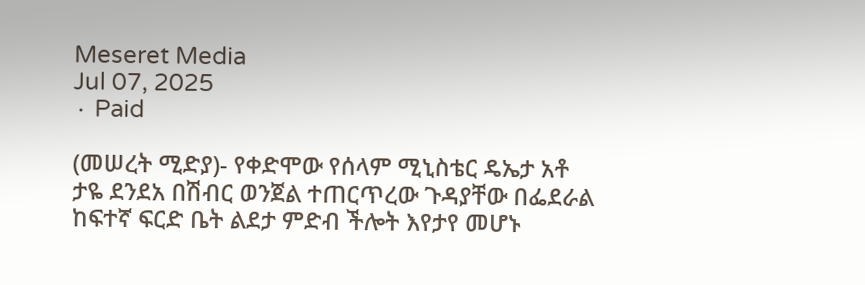Meseret Media
Jul 07, 2025
∙ Paid

(መሠረት ሚድያ)- የቀድሞው የሰላም ሚኒስቴር ዴኤታ አቶ ታዬ ደንደአ በሽብር ወንጀል ተጠርጥረው ጉዳያቸው በፌደራል ከፍተኛ ፍርድ ቤት ልደታ ምድብ ችሎት እየታየ መሆኑ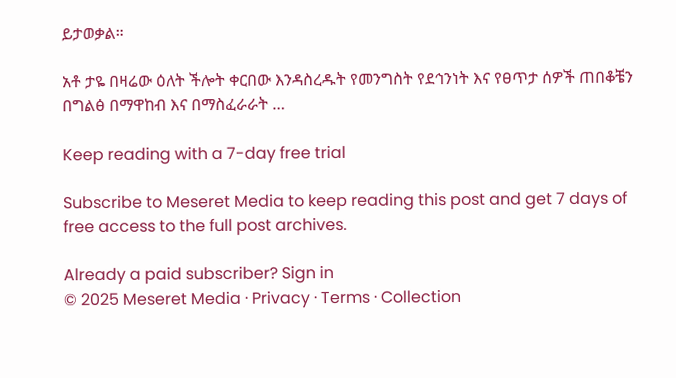ይታወቃል።

አቶ ታዬ በዛሬው ዕለት ችሎት ቀርበው እንዳስረዱት የመንግስት የደኅንነት እና የፀጥታ ሰዎች ጠበቆቼን በግልፅ በማዋከብ እና በማስፈራራት …

Keep reading with a 7-day free trial

Subscribe to Meseret Media to keep reading this post and get 7 days of free access to the full post archives.

Already a paid subscriber? Sign in
© 2025 Meseret Media · Privacy ∙ Terms ∙ Collection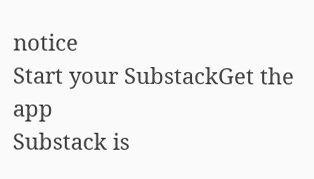notice
Start your SubstackGet the app
Substack is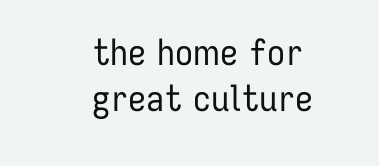the home for great culture